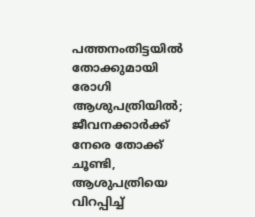പത്തനംതിട്ടയില്‍ തോക്കുമായി രോഗി ആശുപത്രിയില്‍; ജീവനക്കാര്‍ക്ക് നേരെ തോക്ക് ചൂണ്ടി, ആശുപത്രിയെ വിറപ്പിച്ച്‌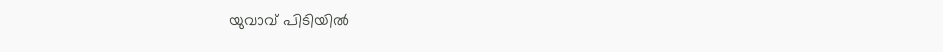യുവാവ് പിടിയില്‍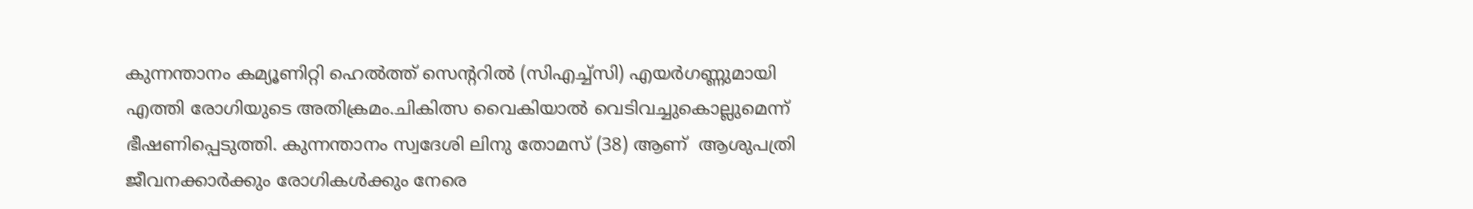കുന്നന്താനം കമ്യൂണിറ്റി ഹെല്‍ത്ത് സെൻ്ററില്‍ (സിഎച്ച്‌സി) എയർഗണ്ണുമായി എത്തി രോഗിയുടെ അതിക്രമം.ചികിത്സ വൈകിയാല്‍ വെടിവച്ചുകൊല്ലുമെന്ന് ഭീഷണിപ്പെടുത്തി. കുന്നന്താനം സ്വദേശി ലിനു തോമസ് (38) ആണ്  ആശുപത്രി ജീവനക്കാർക്കും രോഗികള്‍ക്കും നേരെ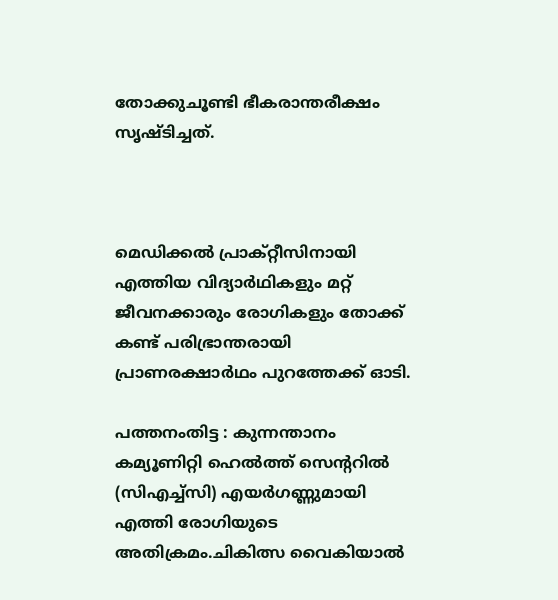തോക്കുചൂണ്ടി ഭീകരാന്തരീക്ഷം സൃഷ്ടിച്ചത്.



മെഡിക്കല്‍ പ്രാക്റ്റീസിനായി എത്തിയ വിദ്യാർഥികളും മറ്റ് ജീവനക്കാരും രോഗികളും തോക്ക് കണ്ട് പരിഭ്രാന്തരായി പ്രാണരക്ഷാർഥം പുറത്തേക്ക് ഓടി.

പത്തനംതിട്ട : കുന്നന്താനം കമ്യൂണിറ്റി ഹെല്‍ത്ത് സെൻ്ററില്‍ (സിഎച്ച്‌സി) എയർഗണ്ണുമായി എത്തി രോഗിയുടെ അതിക്രമം.ചികിത്സ വൈകിയാല്‍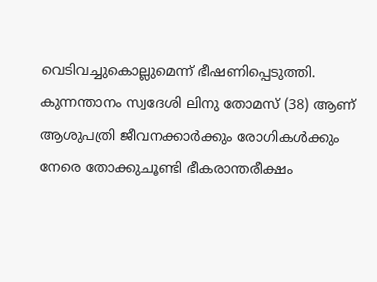വെടിവച്ചുകൊല്ലുമെന്ന് ഭീഷണിപ്പെടുത്തി. കുന്നന്താനം സ്വദേശി ലിനു തോമസ് (38) ആണ്  ആശുപത്രി ജീവനക്കാർക്കും രോഗികള്‍ക്കും നേരെ തോക്കുചൂണ്ടി ഭീകരാന്തരീക്ഷം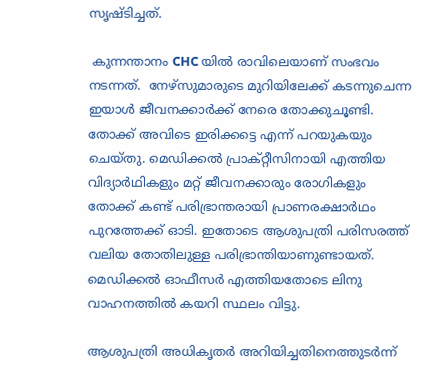സൃഷ്ടിച്ചത്.

 കുന്നന്താനം CHC യില്‍ രാവിലെയാണ് സംഭവം നടന്നത്.  നേഴ്സുമാരുടെ മുറിയിലേക്ക് കടന്നുചെന്ന ഇയാള്‍ ജീവനക്കാർക്ക് നേരെ തോക്കുചൂണ്ടി. തോക്ക് അവിടെ ഇരിക്കട്ടെ എന്ന് പറയുകയും ചെയ്തു. മെഡിക്കല്‍ പ്രാക്റ്റീസിനായി എത്തിയ വിദ്യാർഥികളും മറ്റ് ജീവനക്കാരും രോഗികളും തോക്ക് കണ്ട് പരിഭ്രാന്തരായി പ്രാണരക്ഷാർഥം പുറത്തേക്ക് ഓടി. ഇതോടെ ആശുപത്രി പരിസരത്ത് വലിയ തോതിലുള്ള പരിഭ്രാന്തിയാണുണ്ടായത്. മെഡിക്കല്‍ ഓഫീസർ എത്തിയതോടെ ലിനു വാഹനത്തില്‍ കയറി സ്ഥലം വിട്ടു.

ആശുപത്രി അധികൃതർ അറിയിച്ചതിനെത്തുടർന്ന്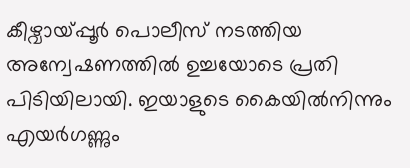കീഴ്വായ്പ്പൂർ പൊലീസ് നടത്തിയ അന്വേഷണത്തില്‍ ഉച്ചയോടെ പ്രതി പിടിയിലായി. ഇയാളുടെ കൈയില്‍നിന്നും എയർഗണ്ണും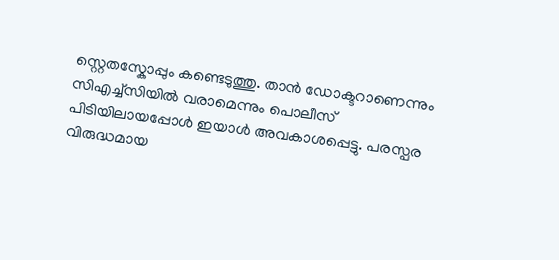സ്റ്റെതസ്കോപ്പും കണ്ടെടുത്തു. താൻ ഡോക്ടറാണെന്നും സിഎച്ച്‌സിയില്‍ വരാമെന്നും പൊലീസ് പിടിയിലായപ്പോള്‍ ഇയാള്‍ അവകാശപ്പെട്ടു. പരസ്പര വിരുദ്ധമായ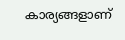കാര്യങ്ങളാണ്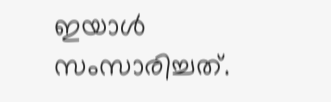ഇയാള്‍ സംസാരിച്ചത്.